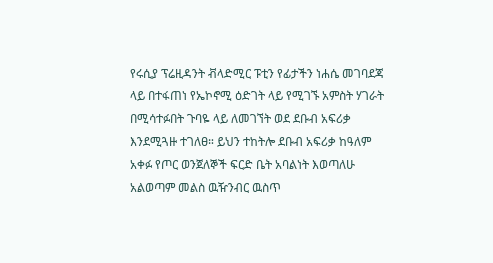የሩሲያ ፕሬዚዳንት ቭላድሚር ፑቲን የፊታችን ነሐሴ መገባደጃ ላይ በተፋጠነ የኤኮኖሚ ዕድገት ላይ የሚገኙ አምስት ሃገራት በሚሳተፉበት ጉባዬ ላይ ለመገኘት ወደ ደቡብ አፍሪቃ እንደሚጓዙ ተገለፀ። ይህን ተከትሎ ደቡብ አፍሪቃ ከዓለም አቀፉ የጦር ወንጀለኞች ፍርድ ቤት አባልነት እወጣለሁ አልወጣም መልስ ዉዥንብር ዉስጥ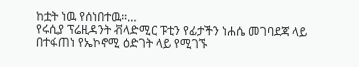ከቷት ነዉ የሰነበተዉ።…
የሩሲያ ፕሬዚዳንት ቭላድሚር ፑቲን የፊታችን ነሐሴ መገባደጃ ላይ በተፋጠነ የኤኮኖሚ ዕድገት ላይ የሚገኙ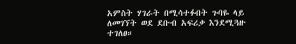አምስት ሃገራት በሚሳተፉበት ጉባዬ ላይ ለመገኘት ወደ ደቡብ አፍሪቃ እንደሚጓዙ ተገለፀ።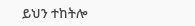ይህን ተከትሎ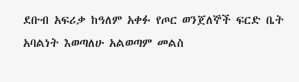ደቡብ አፍሪቃ ከዓለም አቀፉ የጦር ወንጀለኞች ፍርድ ቤት አባልነት እወጣለሁ አልወጣም መልስ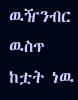ዉዥንብር ዉስጥ ከቷት ነዉ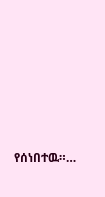የሰነበተዉ።…